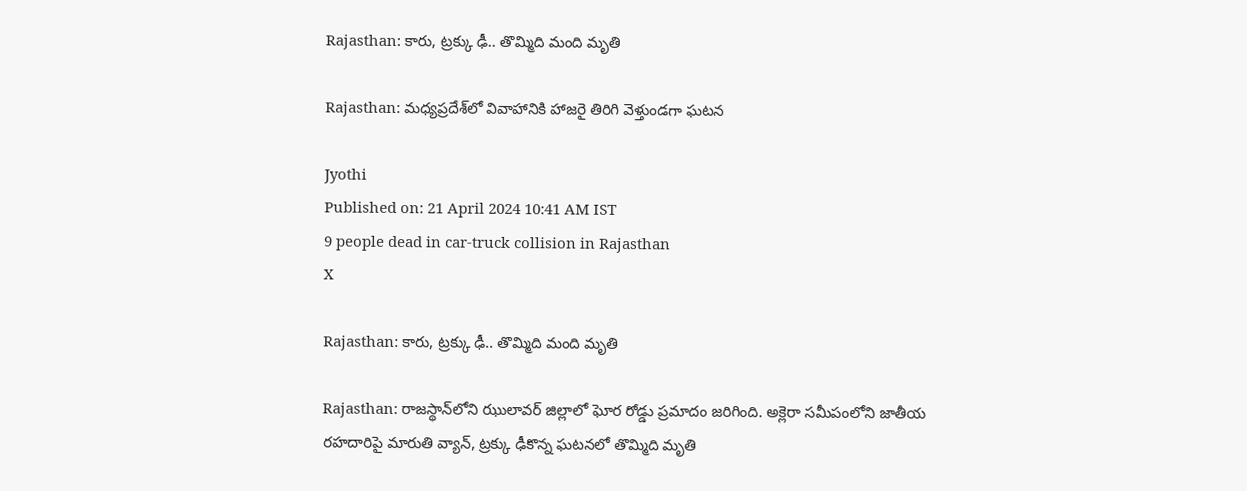Rajasthan: కారు, ట్రక్కు ఢీ.. తొమ్మిది మంది మృతి

Rajasthan: మధ్యప్రదేశ్‌లో వివాహానికి హాజరై తిరిగి వెళ్తుండగా ఘటన

Jyothi
Published on: 21 April 2024 10:41 AM IST
9 people dead in car-truck collision in Rajasthan
X

Rajasthan: కారు, ట్రక్కు ఢీ.. తొమ్మిది మంది మృతి

Rajasthan: రాజస్థాన్‌లోని ఝులావర్ జిల్లాలో ఘోర రోడ్డు ప్రమాదం జరిగింది. అక్లెరా సమీపంలోని జాతీయ రహదారిపై మారుతి వ్యాన్, ట్రక్కు ఢీకొన్న ఘటనలో తొమ్మిది మృతి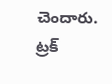చెందారు. ట్రక్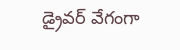డ్రైవర్ వేగంగా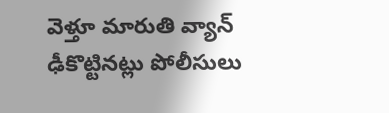వెళ్తూ మారుతి వ్యాన్ ఢీకొట్టినట్లు పోలీసులు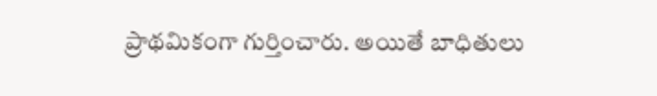ప్రాథమికంగా గుర్తించారు. అయితే బాధితులు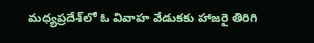మధ్యప్రదేశ్‌లో ఓ వివాహ వేడుకకు హాజరై తిరిగి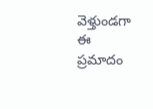వెళ్తుండగా ఈ ప్రమాదం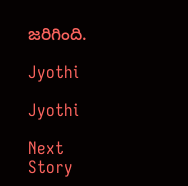జరిగింది.

Jyothi

Jyothi

Next Story